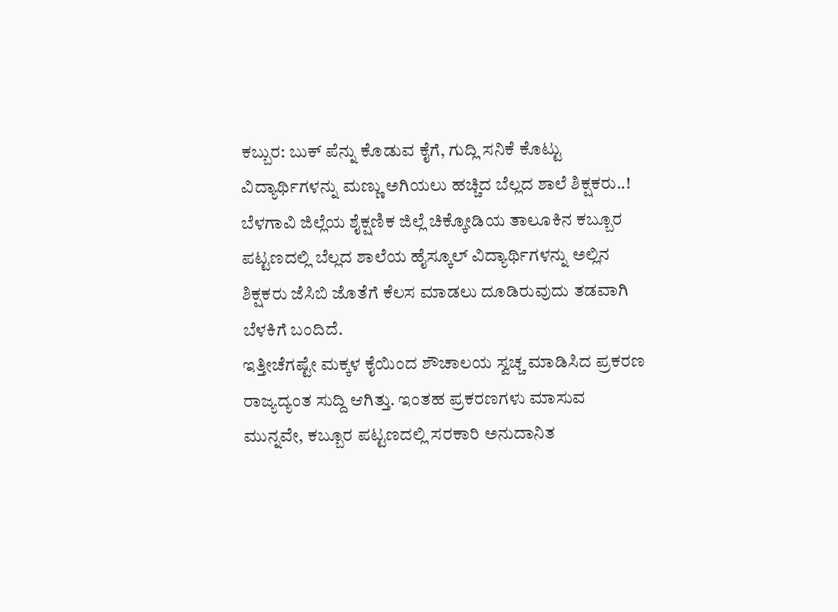ಕಬ್ಬುರ: ಬುಕ್ ಪೆನ್ನು ಕೊಡುವ ಕೈಗೆ, ಗುದ್ಲಿ ಸನಿಕೆ ಕೊಟ್ಟು ವಿದ್ಯಾರ್ಥಿಗಳನ್ನು ಮಣ್ಣು ಅಗಿಯಲು ಹಚ್ಚಿದ ಬೆಲ್ಲದ ಶಾಲೆ ಶಿಕ್ಷಕರು..!
ಬೆಳಗಾವಿ ಜಿಲ್ಲೆಯ ಶೈಕ್ಷಣಿಕ ಜಿಲ್ಲೆ ಚಿಕ್ಕೋಡಿಯ ತಾಲೂಕಿನ ಕಬ್ಬೂರ ಪಟ್ಟಣದಲ್ಲಿ ಬೆಲ್ಲದ ಶಾಲೆಯ ಹೈಸ್ಕೂಲ್ ವಿದ್ಯಾರ್ಥಿಗಳನ್ನು ಅಲ್ಲಿನ ಶಿಕ್ಷಕರು ಜೆಸಿಬಿ ಜೊತೆಗೆ ಕೆಲಸ ಮಾಡಲು ದೂಡಿರುವುದು ತಡವಾಗಿ ಬೆಳಕಿಗೆ ಬಂದಿದೆ.
ಇತ್ತೀಚೆಗಷ್ಟೇ ಮಕ್ಕಳ ಕೈಯಿಂದ ಶೌಚಾಲಯ ಸ್ವಚ್ಚ ಮಾಡಿಸಿದ ಪ್ರಕರಣ ರಾಜ್ಯದ್ಯಂತ ಸುದ್ದಿ ಆಗಿತ್ತು. ಇಂತಹ ಪ್ರಕರಣಗಳು ಮಾಸುವ ಮುನ್ನವೇ, ಕಬ್ಬೂರ ಪಟ್ಟಣದಲ್ಲಿ ಸರಕಾರಿ ಅನುದಾನಿತ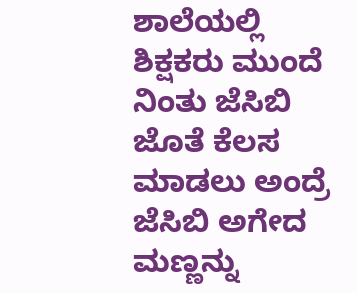ಶಾಲೆಯಲ್ಲಿ ಶಿಕ್ಷಕರು ಮುಂದೆ ನಿಂತು ಜೆಸಿಬಿ ಜೊತೆ ಕೆಲಸ ಮಾಡಲು ಅಂದ್ರೆ ಜೆಸಿಬಿ ಅಗೇದ ಮಣ್ಣನ್ನು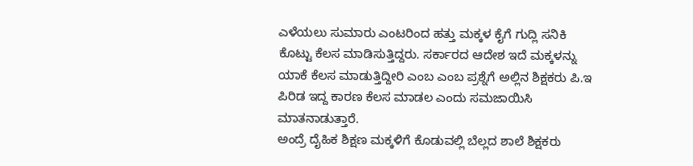ಎಳೆಯಲು ಸುಮಾರು ಎಂಟರಿಂದ ಹತ್ತು ಮಕ್ಕಳ ಕೈಗೆ ಗುದ್ಲಿ ಸನಿಕಿ ಕೊಟ್ಟು ಕೆಲಸ ಮಾಡಿಸುತ್ತಿದ್ದರು. ಸರ್ಕಾರದ ಆದೇಶ ಇದೆ ಮಕ್ಕಳನ್ನು ಯಾಕೆ ಕೆಲಸ ಮಾಡುತ್ತಿದ್ದೀರಿ ಎಂಬ ಎಂಬ ಪ್ರಶ್ನೆಗೆ ಅಲ್ಲಿನ ಶಿಕ್ಷಕರು ಪಿ.ಇ ಪಿರಿಡ ಇದ್ದ ಕಾರಣ ಕೆಲಸ ಮಾಡಲ ಎಂದು ಸಮಜಾಯಿಸಿ ಮಾತನಾಡುತ್ತಾರೆ.
ಅಂದ್ರೆ ದೈಹಿಕ ಶಿಕ್ಷಣ ಮಕ್ಕಳಿಗೆ ಕೊಡುವಲ್ಲಿ ಬೆಲ್ಲದ ಶಾಲೆ ಶಿಕ್ಷಕರು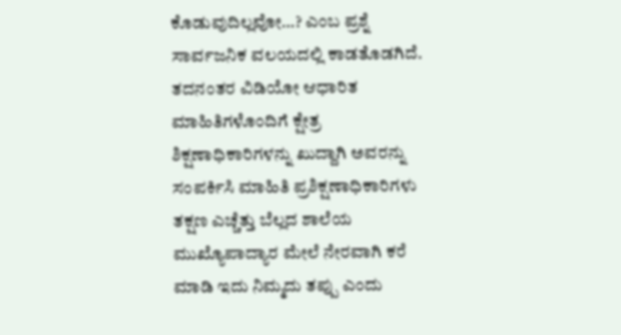ಕೊಡುವುದಿಲ್ಲವೋ…? ಎಂಬ ಪ್ರಶ್ನೆ ಸಾರ್ವಜನಿಕ ವಲಯದಲ್ಲಿ ಕಾಡತೊಡಗಿದೆ.
ತದನಂತರ ವಿಡಿಯೋ ಆಧಾರಿತ ಮಾಹಿತಿಗಳೊಂದಿಗೆ ಕ್ಷೇತ್ರ ಶಿಕ್ಷಣಾಧಿಕಾರಿಗಳನ್ನು ಖುದ್ದಾಗಿ ಅವರನ್ನು ಸಂಪರ್ಕಿಸಿ ಮಾಹಿತಿ ಪ್ರಶಿಕ್ಷಣಾಧಿಕಾರಿಗಳು ತಕ್ಷಣ ಎಚ್ಚೆತ್ತು ಬೆಲ್ಲದ ಶಾಲೆಯ ಮುಖ್ಯೊಪಾದ್ಯಾರ ಮೇಲೆ ನೇರವಾಗಿ ಕರೆ ಮಾಡಿ ಇದು ನಿಮ್ಮದು ತಪ್ಪು ಎಂದು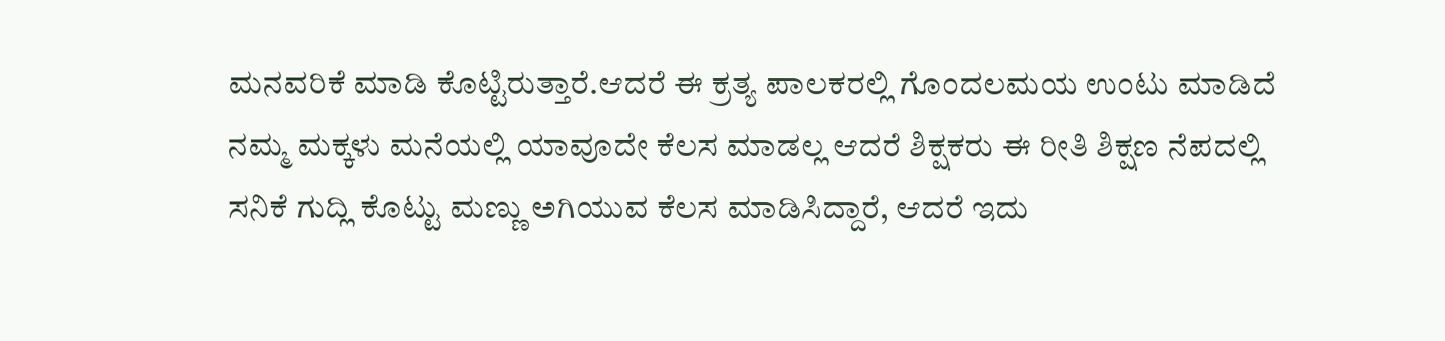ಮನವರಿಕೆ ಮಾಡಿ ಕೊಟ್ಟಿರುತ್ತಾರೆ.ಆದರೆ ಈ ಕ್ರತ್ಯ ಪಾಲಕರಲ್ಲಿ ಗೊಂದಲಮಯ ಉಂಟು ಮಾಡಿದೆ ನಮ್ಮ ಮಕ್ಕಳು ಮನೆಯಲ್ಲಿ ಯಾವೂದೇ ಕೆಲಸ ಮಾಡಲ್ಲ ಆದರೆ ಶಿಕ್ಷಕರು ಈ ರೀತಿ ಶಿಕ್ಷಣ ನೆಪದಲ್ಲಿ ಸನಿಕೆ ಗುದ್ಲಿ ಕೊಟ್ಟು ಮಣ್ಣು ಅಗಿಯುವ ಕೆಲಸ ಮಾಡಿಸಿದ್ದಾರೆ, ಆದರೆ ಇದು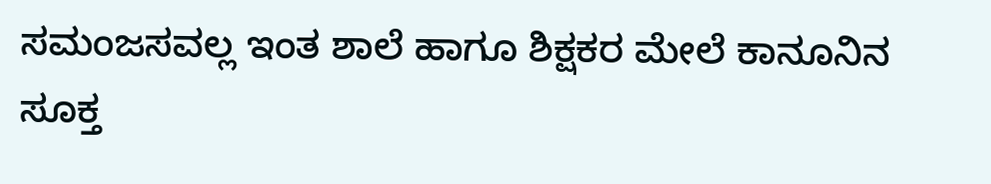ಸಮಂಜಸವಲ್ಲ ಇಂತ ಶಾಲೆ ಹಾಗೂ ಶಿಕ್ಷಕರ ಮೇಲೆ ಕಾನೂನಿನ ಸೂಕ್ತ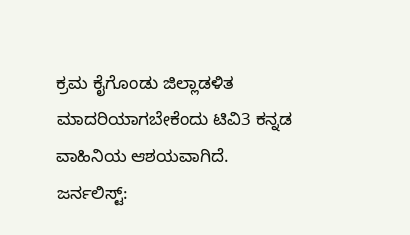ಕ್ರಮ ಕೈಗೊಂಡು ಜಿಲ್ಲಾಡಳಿತ ಮಾದರಿಯಾಗಬೇಕೆಂದು ಟಿವಿ3 ಕನ್ನಡ ವಾಹಿನಿಯ ಆಶಯವಾಗಿದೆ.
ಜರ್ನಲಿಸ್ಟ್: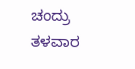ಚಂದ್ರು ತಳವಾರ